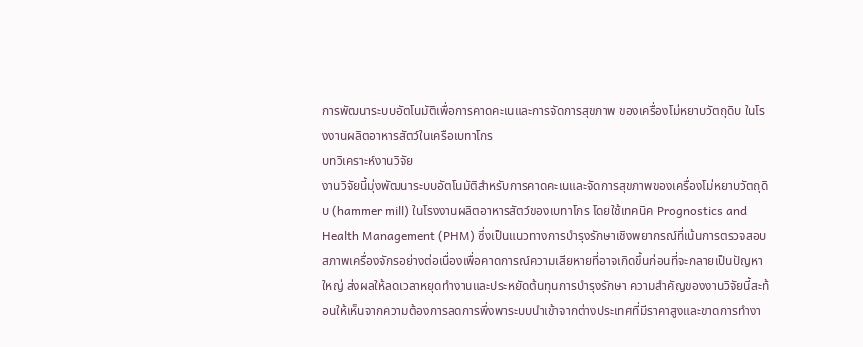การพัฒนาระบบอัตโนมัติเพื่อการคาดคะเนและการจัดการสุขภาพ ของเครื่องโม่หยาบวัตถุดิบ ในโรงงานผลิตอาหารสัตว์ในเครือเบทาโกร
บทวิเคราะห์งานวิจัย
งานวิจัยนี้มุ่งพัฒนาระบบอัตโนมัติสำหรับการคาดคะเนและจัดการสุขภาพของเครื่องโม่หยาบวัตถุดิบ (hammer mill) ในโรงงานผลิตอาหารสัตว์ของเบทาโกร โดยใช้เทคนิค Prognostics and Health Management (PHM) ซึ่งเป็นแนวทางการบำรุงรักษาเชิงพยากรณ์ที่เน้นการตรวจสอบสภาพเครื่องจักรอย่างต่อเนื่องเพื่อคาดการณ์ความเสียหายที่อาจเกิดขึ้นก่อนที่จะกลายเป็นปัญหาใหญ่ ส่งผลให้ลดเวลาหยุดทำงานและประหยัดต้นทุนการบำรุงรักษา ความสำคัญของงานวิจัยนี้สะท้อนให้เห็นจากความต้องการลดการพึ่งพาระบบนำเข้าจากต่างประเทศที่มีราคาสูงและขาดการทำงา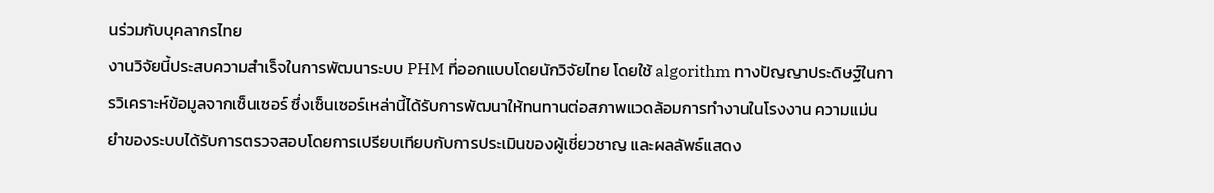นร่วมกับบุคลากรไทย
งานวิจัยนี้ประสบความสำเร็จในการพัฒนาระบบ PHM ที่ออกแบบโดยนักวิจัยไทย โดยใช้ algorithm ทางปัญญาประดิษฐ์ในการวิเคราะห์ข้อมูลจากเซ็นเซอร์ ซึ่งเซ็นเซอร์เหล่านี้ได้รับการพัฒนาให้ทนทานต่อสภาพแวดล้อมการทำงานในโรงงาน ความแม่นยำของระบบได้รับการตรวจสอบโดยการเปรียบเทียบกับการประเมินของผู้เชี่ยวชาญ และผลลัพธ์แสดง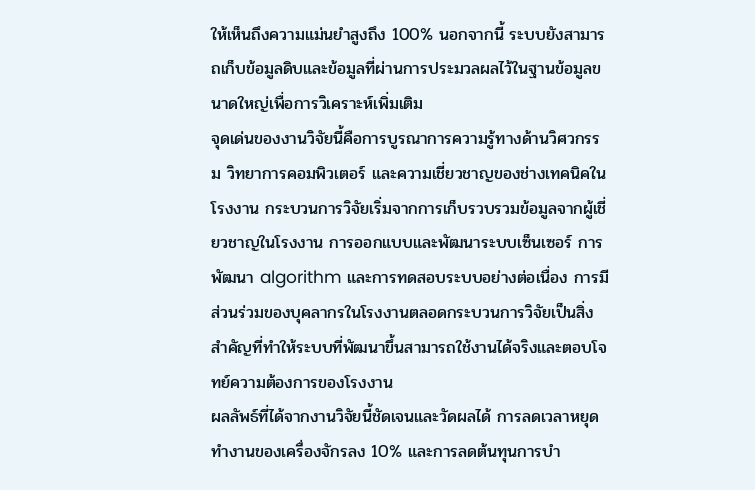ให้เห็นถึงความแม่นยำสูงถึง 100% นอกจากนี้ ระบบยังสามารถเก็บข้อมูลดิบและข้อมูลที่ผ่านการประมวลผลไว้ในฐานข้อมูลขนาดใหญ่เพื่อการวิเคราะห์เพิ่มเติม
จุดเด่นของงานวิจัยนี้คือการบูรณาการความรู้ทางด้านวิศวกรรม วิทยาการคอมพิวเตอร์ และความเชี่ยวชาญของช่างเทคนิคในโรงงาน กระบวนการวิจัยเริ่มจากการเก็บรวบรวมข้อมูลจากผู้เชี่ยวชาญในโรงงาน การออกแบบและพัฒนาระบบเซ็นเซอร์ การพัฒนา algorithm และการทดสอบระบบอย่างต่อเนื่อง การมีส่วนร่วมของบุคลากรในโรงงานตลอดกระบวนการวิจัยเป็นสิ่งสำคัญที่ทำให้ระบบที่พัฒนาขึ้นสามารถใช้งานได้จริงและตอบโจทย์ความต้องการของโรงงาน
ผลลัพธ์ที่ได้จากงานวิจัยนี้ชัดเจนและวัดผลได้ การลดเวลาหยุดทำงานของเครื่องจักรลง 10% และการลดต้นทุนการบำ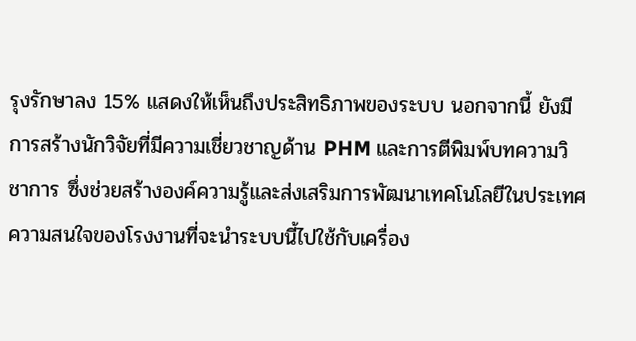รุงรักษาลง 15% แสดงให้เห็นถึงประสิทธิภาพของระบบ นอกจากนี้ ยังมีการสร้างนักวิจัยที่มีความเชี่ยวชาญด้าน PHM และการตีพิมพ์บทความวิชาการ ซึ่งช่วยสร้างองค์ความรู้และส่งเสริมการพัฒนาเทคโนโลยีในประเทศ ความสนใจของโรงงานที่จะนำระบบนี้ไปใช้กับเครื่อง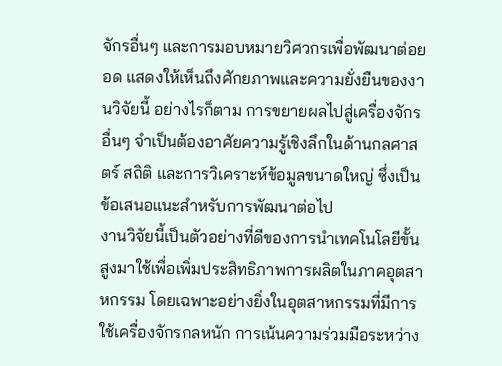จักรอื่นๆ และการมอบหมายวิศวกรเพื่อพัฒนาต่อยอด แสดงให้เห็นถึงศักยภาพและความยั่งยืนของงานวิจัยนี้ อย่างไรก็ตาม การขยายผลไปสู่เครื่องจักรอื่นๆ จำเป็นต้องอาศัยความรู้เชิงลึกในด้านกลศาสตร์ สถิติ และการวิเคราะห์ข้อมูลขนาดใหญ่ ซึ่งเป็นข้อเสนอแนะสำหรับการพัฒนาต่อไป
งานวิจัยนี้เป็นตัวอย่างที่ดีของการนำเทคโนโลยีขั้นสูงมาใช้เพื่อเพิ่มประสิทธิภาพการผลิตในภาคอุตสาหกรรม โดยเฉพาะอย่างยิ่งในอุตสาหกรรมที่มีการใช้เครื่องจักรกลหนัก การเน้นความร่วมมือระหว่าง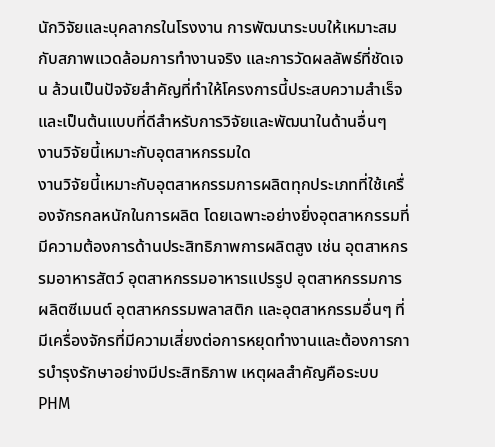นักวิจัยและบุคลากรในโรงงาน การพัฒนาระบบให้เหมาะสมกับสภาพแวดล้อมการทำงานจริง และการวัดผลลัพธ์ที่ชัดเจน ล้วนเป็นปัจจัยสำคัญที่ทำให้โครงการนี้ประสบความสำเร็จ และเป็นต้นแบบที่ดีสำหรับการวิจัยและพัฒนาในด้านอื่นๆ
งานวิจัยนี้เหมาะกับอุตสาหกรรมใด
งานวิจัยนี้เหมาะกับอุตสาหกรรมการผลิตทุกประเภทที่ใช้เครื่องจักรกลหนักในการผลิต โดยเฉพาะอย่างยิ่งอุตสาหกรรมที่มีความต้องการด้านประสิทธิภาพการผลิตสูง เช่น อุตสาหกรรมอาหารสัตว์ อุตสาหกรรมอาหารแปรรูป อุตสาหกรรมการผลิตซีเมนต์ อุตสาหกรรมพลาสติก และอุตสาหกรรมอื่นๆ ที่มีเครื่องจักรที่มีความเสี่ยงต่อการหยุดทำงานและต้องการการบำรุงรักษาอย่างมีประสิทธิภาพ เหตุผลสำคัญคือระบบ PHM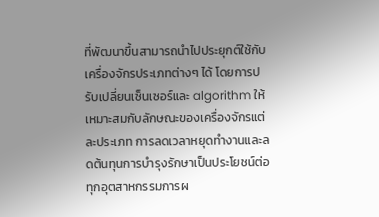ที่พัฒนาขึ้นสามารถนำไปประยุกต์ใช้กับเครื่องจักรประเภทต่างๆ ได้ โดยการปรับเปลี่ยนเซ็นเซอร์และ algorithm ให้เหมาะสมกับลักษณะของเครื่องจักรแต่ละประเภท การลดเวลาหยุดทำงานและลดต้นทุนการบำรุงรักษาเป็นประโยชน์ต่อทุกอุตสาหกรรมการผ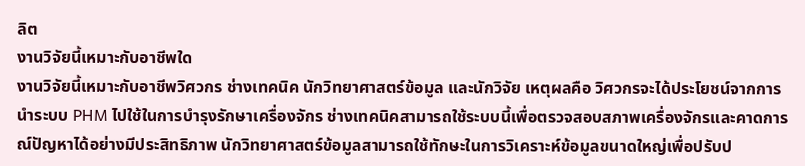ลิต
งานวิจัยนี้เหมาะกับอาชีพใด
งานวิจัยนี้เหมาะกับอาชีพวิศวกร ช่างเทคนิค นักวิทยาศาสตร์ข้อมูล และนักวิจัย เหตุผลคือ วิศวกรจะได้ประโยชน์จากการนำระบบ PHM ไปใช้ในการบำรุงรักษาเครื่องจักร ช่างเทคนิคสามารถใช้ระบบนี้เพื่อตรวจสอบสภาพเครื่องจักรและคาดการณ์ปัญหาได้อย่างมีประสิทธิภาพ นักวิทยาศาสตร์ข้อมูลสามารถใช้ทักษะในการวิเคราะห์ข้อมูลขนาดใหญ่เพื่อปรับป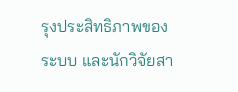รุงประสิทธิภาพของระบบ และนักวิจัยสา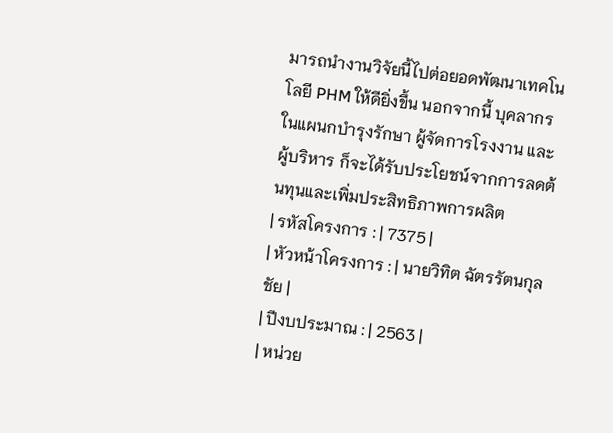มารถนำงานวิจัยนี้ไปต่อยอดพัฒนาเทคโนโลยี PHM ให้ดียิ่งขึ้น นอกจากนี้ บุคลากรในแผนกบำรุงรักษา ผู้จัดการโรงงาน และผู้บริหาร ก็จะได้รับประโยชน์จากการลดต้นทุนและเพิ่มประสิทธิภาพการผลิต
| รหัสโครงการ : | 7375 |
| หัวหน้าโครงการ : | นายวิทิต ฉัตรรัตนกุลชัย |
| ปีงบประมาณ : | 2563 |
| หน่วย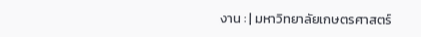งาน : | มหาวิทยาลัยเกษตรศาสตร์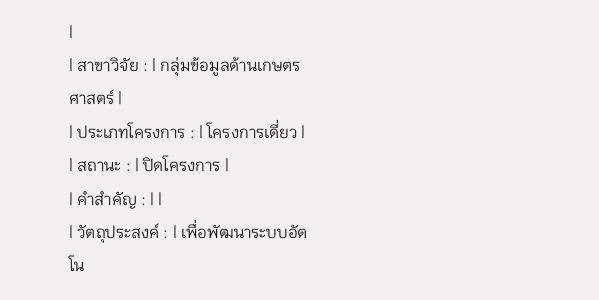|
| สาขาวิจัย : | กลุ่มข้อมูลด้านเกษตรศาสตร์ |
| ประเภทโครงการ : | โครงการเดี่ยว |
| สถานะ : | ปิดโครงการ |
| คำสำคัญ : | |
| วัตถุประสงค์ : | เพื่อพัฒนาระบบอัตโน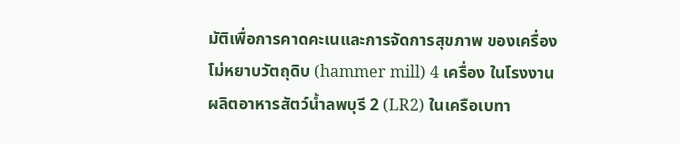มัติเพื่อการคาดคะเนและการจัดการสุขภาพ ของเครื่องโม่หยาบวัตถุดิบ (hammer mill) 4 เครื่อง ในโรงงานผลิตอาหารสัตว์น้ำลพบุรี 2 (LR2) ในเครือเบทา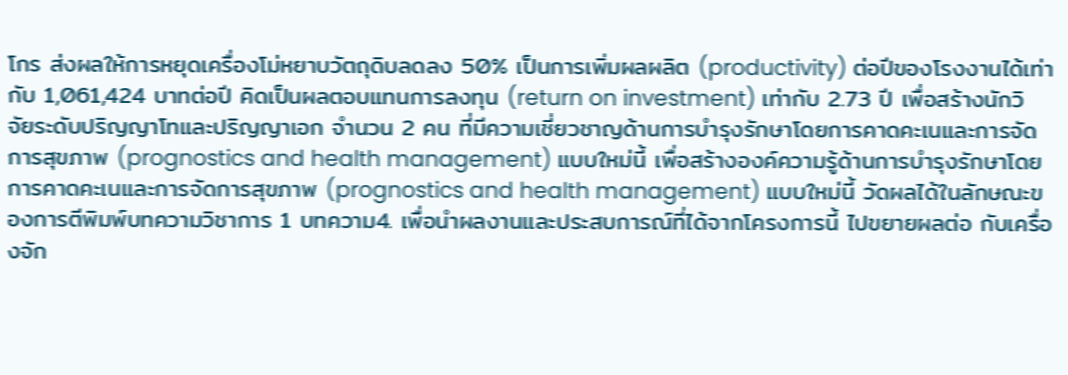โกร ส่งผลให้การหยุดเครื่องโม่หยาบวัตถุดิบลดลง 50% เป็นการเพิ่มผลผลิต (productivity) ต่อปีของโรงงานได้เท่ากับ 1,061,424 บาทต่อปี คิดเป็นผลตอบแทนการลงทุน (return on investment) เท่ากับ 2.73 ปี เพื่อสร้างนักวิจัยระดับปริญญาโทและปริญญาเอก จำนวน 2 คน ที่มีความเชี่ยวชาญด้านการบำรุงรักษาโดยการคาดคะเนและการจัดการสุขภาพ (prognostics and health management) แบบใหม่นี้ เพื่อสร้างองค์ความรู้ด้านการบำรุงรักษาโดยการคาดคะเนและการจัดการสุขภาพ (prognostics and health management) แบบใหม่นี้ วัดผลได้ในลักษณะของการตีพิมพ์บทความวิชาการ 1 บทความ4. เพื่อนำผลงานและประสบการณ์ที่ได้จากโครงการนี้ ไปขยายผลต่อ กับเครื่องจัก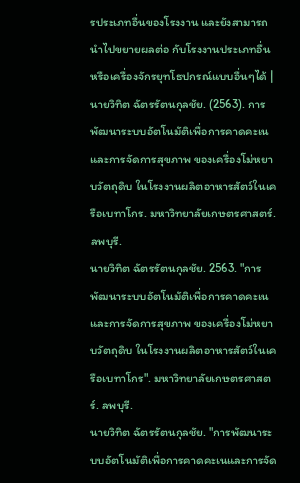รประเภทอื่นของโรงงาน และยังสามารถนำไปขยายผลต่อ กับโรงงานประเภทอื่น หรือเครื่องจักรยุทโธปกรณ์แบบอื่นๆได้ |
นายวิทิต ฉัตรรัตนกุลชัย. (2563). การพัฒนาระบบอัตโนมัติเพื่อการคาดคะเนและการจัดการสุขภาพ ของเครื่องโม่หยาบวัตถุดิบ ในโรงงานผลิตอาหารสัตว์ในเครือเบทาโกร. มหาวิทยาลัยเกษตรศาสตร์. ลพบุรี.
นายวิทิต ฉัตรรัตนกุลชัย. 2563. "การพัฒนาระบบอัตโนมัติเพื่อการคาดคะเนและการจัดการสุขภาพ ของเครื่องโม่หยาบวัตถุดิบ ในโรงงานผลิตอาหารสัตว์ในเครือเบทาโกร". มหาวิทยาลัยเกษตรศาสตร์. ลพบุรี.
นายวิทิต ฉัตรรัตนกุลชัย. "การพัฒนาระบบอัตโนมัติเพื่อการคาดคะเนและการจัด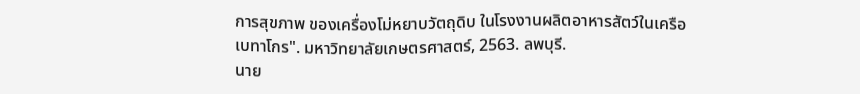การสุขภาพ ของเครื่องโม่หยาบวัตถุดิบ ในโรงงานผลิตอาหารสัตว์ในเครือเบทาโกร". มหาวิทยาลัยเกษตรศาสตร์, 2563. ลพบุรี.
นาย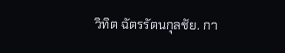วิทิต ฉัตรรัตนกุลชัย. กา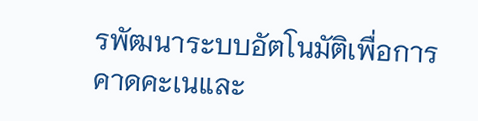รพัฒนาระบบอัตโนมัติเพื่อการคาดคะเนและ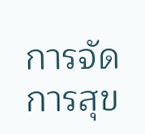การจัดการสุข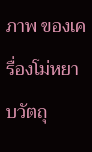ภาพ ของเครื่องโม่หยาบวัตถุ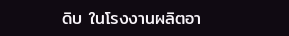ดิบ ในโรงงานผลิตอา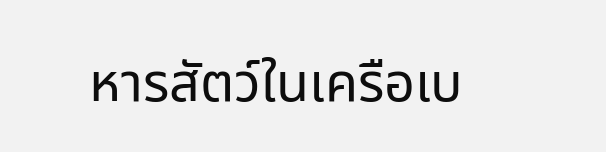หารสัตว์ในเครือเบ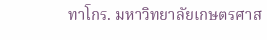ทาโกร. มหาวิทยาลัยเกษตรศาส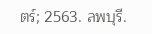ตร์; 2563. ลพบุรี.